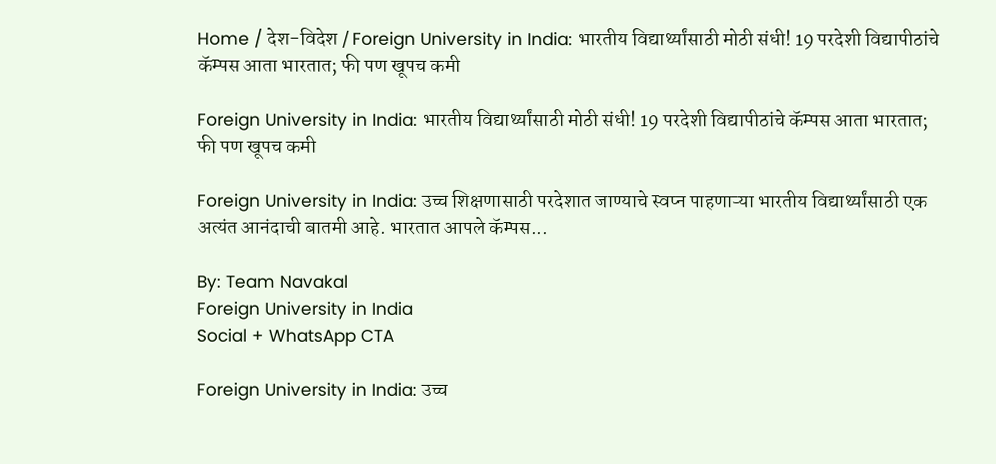Home / देश-विदेश / Foreign University in India: भारतीय विद्यार्थ्यांसाठी मोठी संधी! 19 परदेशी विद्यापीठांचे कॅम्पस आता भारतात; फी पण खूपच कमी

Foreign University in India: भारतीय विद्यार्थ्यांसाठी मोठी संधी! 19 परदेशी विद्यापीठांचे कॅम्पस आता भारतात; फी पण खूपच कमी

Foreign University in India: उच्च शिक्षणासाठी परदेशात जाण्याचे स्वप्न पाहणाऱ्या भारतीय विद्यार्थ्यांसाठी एक अत्यंत आनंदाची बातमी आहे. भारतात आपले कॅम्पस...

By: Team Navakal
Foreign University in India
Social + WhatsApp CTA

Foreign University in India: उच्च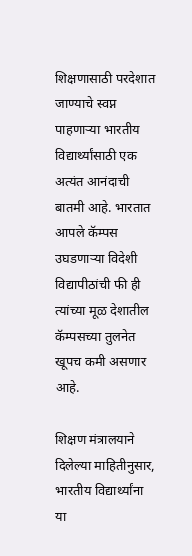शिक्षणासाठी परदेशात जाण्याचे स्वप्न पाहणाऱ्या भारतीय विद्यार्थ्यांसाठी एक अत्यंत आनंदाची बातमी आहे. भारतात आपले कॅम्पस उघडणाऱ्या विदेशी विद्यापीठांची फी ही त्यांच्या मूळ देशातील कॅम्पसच्या तुलनेत खूपच कमी असणार आहे.

शिक्षण मंत्रालयाने दिलेल्या माहितीनुसार, भारतीय विद्यार्थ्यांना या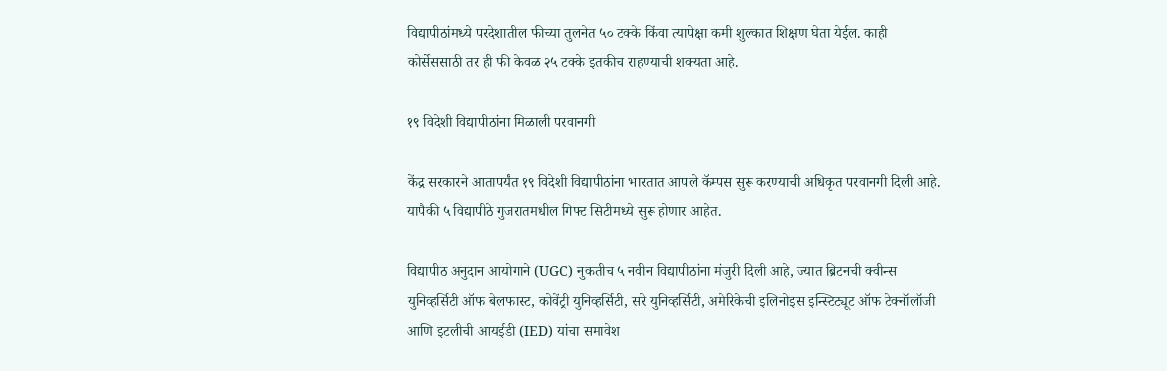विद्यापीठांमध्ये परदेशातील फीच्या तुलनेत ५० टक्के किंवा त्यापेक्षा कमी शुल्कात शिक्षण घेता येईल. काही कोर्सेससाठी तर ही फी केवळ २५ टक्के इतकीच राहण्याची शक्यता आहे.

१९ विदेशी विद्यापीठांना मिळाली परवानगी

केंद्र सरकारने आतापर्यंत १९ विदेशी विद्यापीठांना भारतात आपले कॅम्पस सुरू करण्याची अधिकृत परवानगी दिली आहे. यापैकी ५ विद्यापीठे गुजरातमधील गिफ्ट सिटीमध्ये सुरू होणार आहेत.

विद्यापीठ अनुदान आयोगाने (UGC) नुकतीच ५ नवीन विद्यापीठांना मंजुरी दिली आहे, ज्यात ब्रिटनची क्वीन्स युनिव्हर्सिटी ऑफ बेलफास्ट, कोवेंट्री युनिव्हर्सिटी, सरे युनिव्हर्सिटी, अमेरिकेची इलिनोइस इन्स्टिट्यूट ऑफ टेक्नॉलॉजी आणि इटलीची आयईडी (IED) यांचा समावेश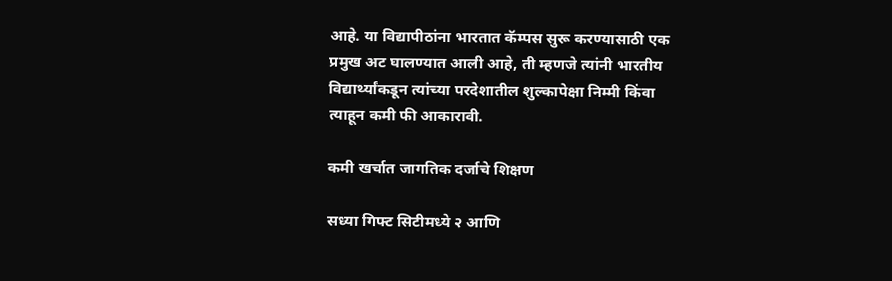आहे. या विद्यापीठांना भारतात कॅम्पस सुरू करण्यासाठी एक प्रमुख अट घालण्यात आली आहे, ती म्हणजे त्यांनी भारतीय विद्यार्थ्यांकडून त्यांच्या परदेशातील शुल्कापेक्षा निम्मी किंवा त्याहून कमी फी आकारावी.

कमी खर्चात जागतिक दर्जाचे शिक्षण

सध्या गिफ्ट सिटीमध्ये २ आणि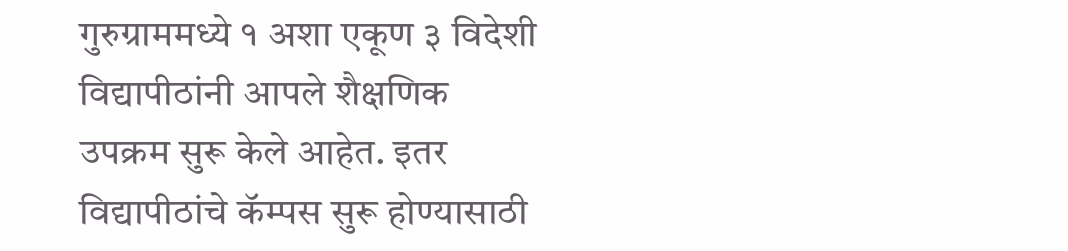गुरुग्राममध्ये १ अशा एकूण ३ विदेशी विद्यापीठांनी आपले शैक्षणिक उपक्रम सुरू केले आहेत. इतर विद्यापीठांचे कॅम्पस सुरू होण्यासाठी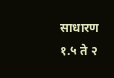साधारण १.५ ते २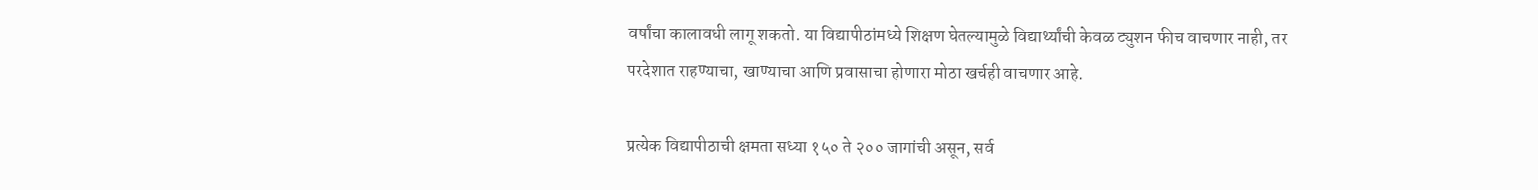वर्षांचा कालावधी लागू शकतो. या विद्यापीठांमध्ये शिक्षण घेतल्यामुळे विद्यार्थ्यांची केवळ ट्युशन फीच वाचणार नाही, तर परदेशात राहण्याचा, खाण्याचा आणि प्रवासाचा होणारा मोठा खर्चही वाचणार आहे.

प्रत्येक विद्यापीठाची क्षमता सध्या १५० ते २०० जागांची असून, सर्व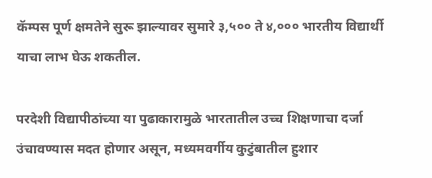कॅम्पस पूर्ण क्षमतेने सुरू झाल्यावर सुमारे ३,५०० ते ४,००० भारतीय विद्यार्थी याचा लाभ घेऊ शकतील.

परदेशी विद्यापीठांच्या या पुढाकारामुळे भारतातील उच्च शिक्षणाचा दर्जा उंचावण्यास मदत होणार असून, मध्यमवर्गीय कुटुंबातील हुशार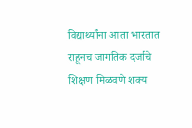विद्यार्थ्यांना आता भारतात राहूनच जागतिक दर्जाचे शिक्षण मिळवणे शक्य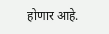होणार आहे.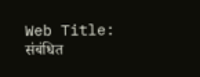Web Title:
संबंधित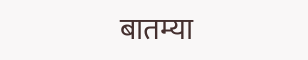बातम्या